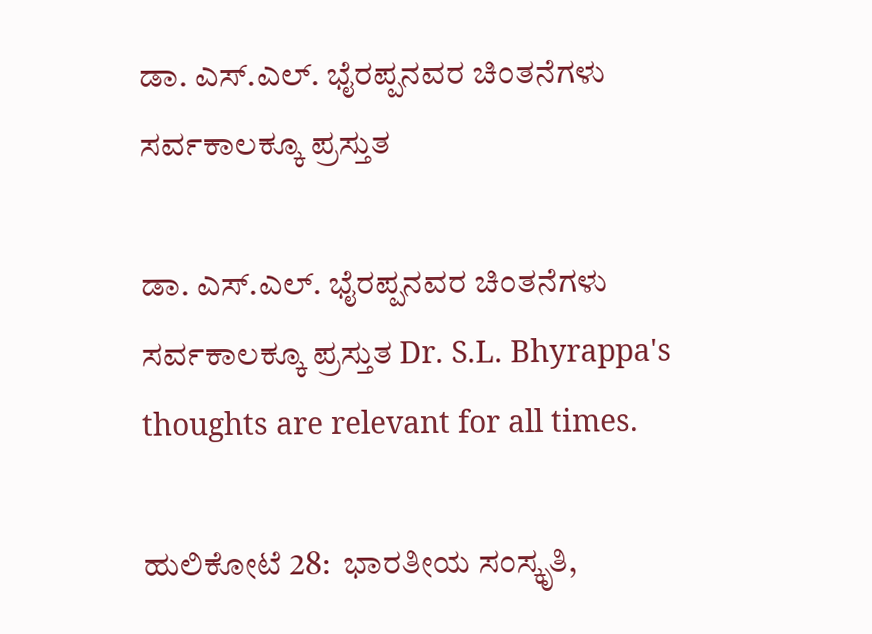ಡಾ. ಎಸ್‌.ಎಲ್‌. ಭೈರಪ್ಪನವರ ಚಿಂತನೆಗಳು ಸರ್ವಕಾಲಕ್ಕೂ ಪ್ರಸ್ತುತ

ಡಾ. ಎಸ್‌.ಎಲ್‌. ಭೈರಪ್ಪನವರ ಚಿಂತನೆಗಳು ಸರ್ವಕಾಲಕ್ಕೂ ಪ್ರಸ್ತುತ Dr. S.L. Bhyrappa's thoughts are relevant for all times.

ಹುಲಿಕೋಟೆ 28:  ಭಾರತೀಯ ಸಂಸ್ಕೃತಿ,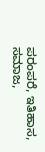ಪರಂಪರೆ, ಇತಿಹಾಸ, ಸಮಾಜ,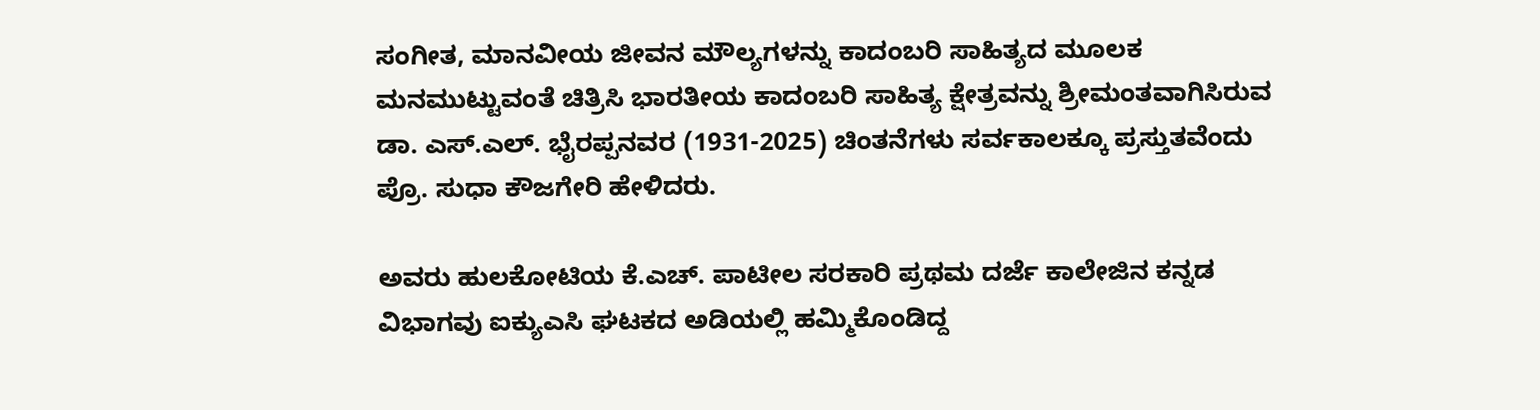ಸಂಗೀತ, ಮಾನವೀಯ ಜೀವನ ಮೌಲ್ಯಗಳನ್ನು ಕಾದಂಬರಿ ಸಾಹಿತ್ಯದ ಮೂಲಕ ಮನಮುಟ್ಟುವಂತೆ ಚಿತ್ರಿಸಿ ಭಾರತೀಯ ಕಾದಂಬರಿ ಸಾಹಿತ್ಯ ಕ್ಷೇತ್ರವನ್ನು ಶ್ರೀಮಂತವಾಗಿಸಿರುವ ಡಾ. ಎಸ್‌.ಎಲ್‌. ಭೈರಪ್ಪನವರ (1931-2025) ಚಿಂತನೆಗಳು ಸರ್ವಕಾಲಕ್ಕೂ ಪ್ರಸ್ತುತವೆಂದು ಪ್ರೊ. ಸುಧಾ ಕೌಜಗೇರಿ ಹೇಳಿದರು.

ಅವರು ಹುಲಕೋಟಿಯ ಕೆ.ಎಚ್‌. ಪಾಟೀಲ ಸರಕಾರಿ ಪ್ರಥಮ ದರ್ಜೆ ಕಾಲೇಜಿನ ಕನ್ನಡ ವಿಭಾಗವು ಐಕ್ಯುಎಸಿ ಘಟಕದ ಅಡಿಯಲ್ಲಿ ಹಮ್ಮಿಕೊಂಡಿದ್ದ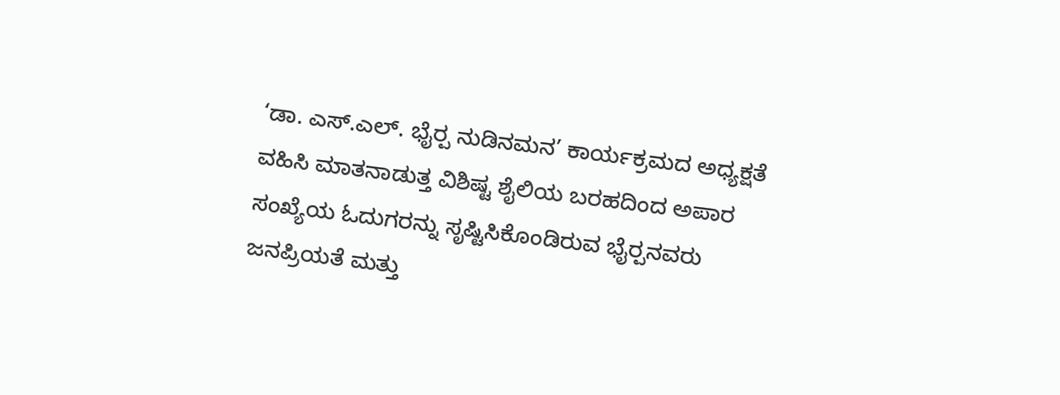‘ಡಾ. ಎಸ್‌.ಎಲ್‌. ಭೈರ‍್ಪ ನುಡಿನಮನ’ ಕಾರ್ಯಕ್ರಮದ ಅಧ್ಯಕ್ಷತೆ ವಹಿಸಿ ಮಾತನಾಡುತ್ತ ವಿಶಿಷ್ಟ ಶೈಲಿಯ ಬರಹದಿಂದ ಅಪಾರ ಸಂಖ್ಯೆಯ ಓದುಗರನ್ನು ಸೃಷ್ಟಿಸಿಕೊಂಡಿರುವ ಭೈರ‍್ಪನವರು ಜನಪ್ರಿಯತೆ ಮತ್ತು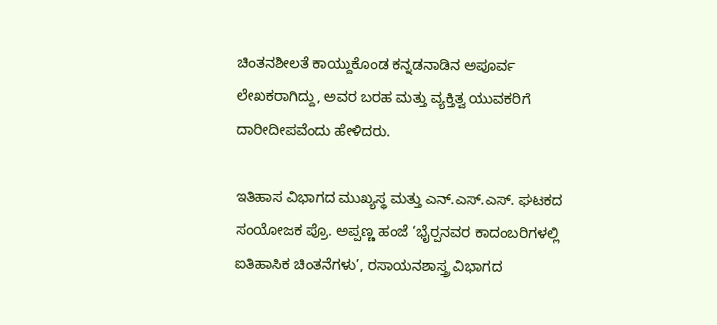ಚಿಂತನಶೀಲತೆ ಕಾಯ್ದುಕೊಂಡ ಕನ್ನಡನಾಡಿನ ಅಪೂರ್ವ ಲೇಖಕರಾಗಿದ್ದು, ಅವರ ಬರಹ ಮತ್ತು ವ್ಯಕ್ತಿತ್ವ ಯುವಕರಿಗೆ ದಾರೀದೀಪವೆಂದು ಹೇಳಿದರು.

ಇತಿಹಾಸ ವಿಭಾಗದ ಮುಖ್ಯಸ್ಥ ಮತ್ತು ಎನ್‌.ಎಸ್‌.ಎಸ್‌. ಘಟಕದ ಸಂಯೋಜಕ ಪ್ರೊ. ಅಪ್ಪಣ್ಣ ಹಂಜೆ ‘ಭೈರ‍್ಪನವರ ಕಾದಂಬರಿಗಳಲ್ಲಿ ಐತಿಹಾಸಿಕ ಚಿಂತನೆಗಳು’, ರಸಾಯನಶಾಸ್ತ್ರ ವಿಭಾಗದ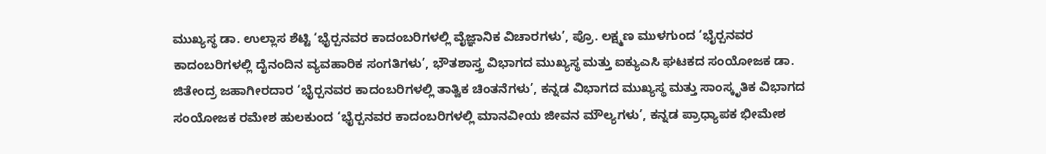ಮುಖ್ಯಸ್ಥ ಡಾ. ಉಲ್ಲಾಸ ಶೆಟ್ಟಿ ‘ಭೈರ‍್ಪನವರ ಕಾದಂಬರಿಗಳಲ್ಲಿ ವೈಜ್ಞಾನಿಕ ವಿಚಾರಗಳು’, ಪ್ರೊ. ಲಕ್ಷ್ಮಣ ಮುಳಗುಂದ ‘ಭೈರ‍್ಪನವರ ಕಾದಂಬರಿಗಳಲ್ಲಿ ದೈನಂದಿನ ವ್ಯವಹಾರಿಕ ಸಂಗತಿಗಳು’, ಭೌತಶಾಸ್ತ್ರ ವಿಭಾಗದ ಮುಖ್ಯಸ್ಥ ಮತ್ತು ಐಕ್ಯುಎಸಿ ಘಟಕದ ಸಂಯೋಜಕ ಡಾ. ಜಿತೇಂದ್ರ ಜಹಾಗೀರದಾರ ‘ಭೈರ‍್ಪನವರ ಕಾದಂಬರಿಗಳಲ್ಲಿ ತಾತ್ವಿಕ ಚಿಂತನೆಗಳು’, ಕನ್ನಡ ವಿಭಾಗದ ಮುಖ್ಯಸ್ಥ ಮತ್ತು ಸಾಂಸ್ಕೃತಿಕ ವಿಭಾಗದ ಸಂಯೋಜಕ ರಮೇಶ ಹುಲಕುಂದ ‘ಭೈರ‍್ಪನವರ ಕಾದಂಬರಿಗಳಲ್ಲಿ ಮಾನವೀಯ ಜೀವನ ಮೌಲ್ಯಗಳು’, ಕನ್ನಡ ಪ್ರಾಧ್ಯಾಪಕ ಭೀಮೇಶ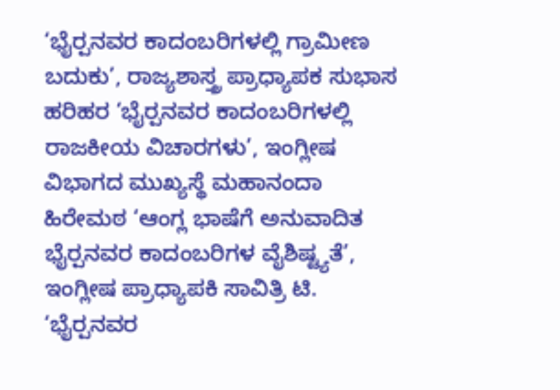‘ಭೈರ‍್ಪನವರ ಕಾದಂಬರಿಗಳಲ್ಲಿ ಗ್ರಾಮೀಣ ಬದುಕು’, ರಾಜ್ಯಶಾಸ್ತ್ರ ಪ್ರಾಧ್ಯಾಪಕ ಸುಭಾಸ ಹರಿಹರ ‘ಭೈರ‍್ಪನವರ ಕಾದಂಬರಿಗಳಲ್ಲಿ ರಾಜಕೀಯ ವಿಚಾರಗಳು’, ಇಂಗ್ಲೀಷ ವಿಭಾಗದ ಮುಖ್ಯಸ್ಥೆ ಮಹಾನಂದಾ ಹಿರೇಮಠ ‘ಆಂಗ್ಲ ಭಾಷೆಗೆ ಅನುವಾದಿತ ಭೈರ‍್ಪನವರ ಕಾದಂಬರಿಗಳ ವೈಶಿಷ್ಟ್ಯತೆ’, ಇಂಗ್ಲೀಷ ಪ್ರಾಧ್ಯಾಪಕಿ ಸಾವಿತ್ರಿ ಟಿ. ‘ಭೈರ‍್ಪನವರ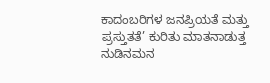ಕಾದಂಬರಿಗಳ ಜನಪ್ರಿಯತೆ ಮತ್ತು ಪ್ರಸ್ತುತತೆ’ ಕುರಿತು ಮಾತನಾಡುತ್ತ ನುಡಿನಮನ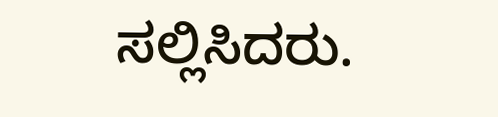ಸಲ್ಲಿಸಿದರು.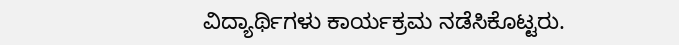ವಿದ್ಯಾರ್ಥಿಗಳು ಕಾರ್ಯಕ್ರಮ ನಡೆಸಿಕೊಟ್ಟರು.